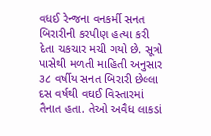વધઈ રેન્જના વનકર્મી સનત બિરારીની કરપીણ હત્યા કરી દેતા ચકચાર મચી ગયો છે. સૂત્રો પાસેથી મળતી માહિતી અનુસાર ૩૮ વર્ષીય સનત બિરારી છેલ્લા દસ વર્ષથી વઘઈ વિસ્તારમાં તૈનાત હતા. તેઓ અવૈધ લાકડાં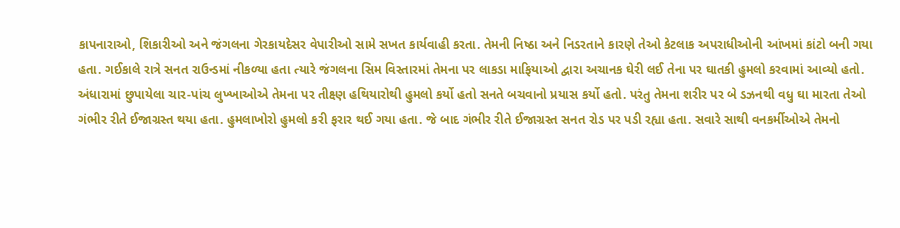કાપનારાઓ, શિકારીઓ અને જંગલના ગેરકાયદેસર વેપારીઓ સામે સખત કાર્યવાહી કરતા. તેમની નિષ્ઠા અને નિડરતાને કારણે તેઓ કેટલાક અપરાધીઓની આંખમાં કાંટો બની ગયા હતા. ગઈકાલે રાત્રે સનત રાઉન્ડમાં નીકળ્યા હતા ત્યારે જંગલના સિમ વિસ્તારમાં તેમના પર લાકડા માફિયાઓ દ્વારા અચાનક ઘેરી લઈ તેના પર ઘાતકી હુમલો કરવામાં આવ્યો હતો.
અંધારામાં છુપાયેલા ચાર-પાંચ લુખ્ખાઓએ તેમના પર તીક્ષ્ણ હથિયારોથી હુમલો કર્યો હતો સનતે બચવાનો પ્રયાસ કર્યો હતો. પરંતુ તેમના શરીર પર બે ડઝનથી વધુ ઘા મારતા તેઓ ગંભીર રીતે ઈજાગ્રસ્ત થયા હતા. હુમલાખોરો હુમલો કરી ફરાર થઈ ગયા હતા. જે બાદ ગંભીર રીતે ઈજાગ્રસ્ત સનત રોડ પર પડી રહ્યા હતા. સવારે સાથી વનકર્મીઓએ તેમનો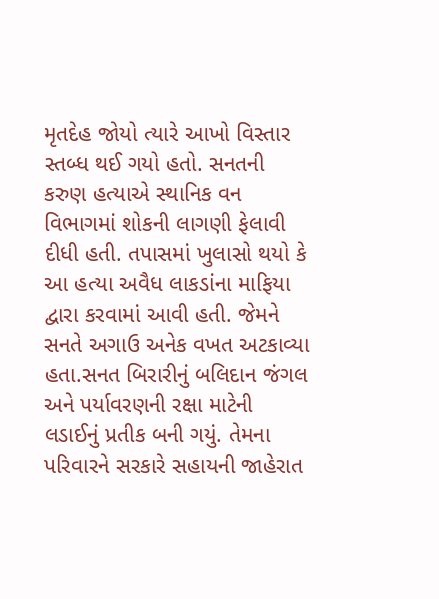મૃતદેહ જોયો ત્યારે આખો વિસ્તાર સ્તબ્ધ થઈ ગયો હતો. સનતની કરુણ હત્યાએ સ્થાનિક વન વિભાગમાં શોકની લાગણી ફેલાવી દીધી હતી. તપાસમાં ખુલાસો થયો કે આ હત્યા અવૈધ લાકડાંના માફિયા દ્વારા કરવામાં આવી હતી. જેમને સનતે અગાઉ અનેક વખત અટકાવ્યા હતા.સનત બિરારીનું બલિદાન જંગલ અને પર્યાવરણની રક્ષા માટેની લડાઈનું પ્રતીક બની ગયું. તેમના પરિવારને સરકારે સહાયની જાહેરાત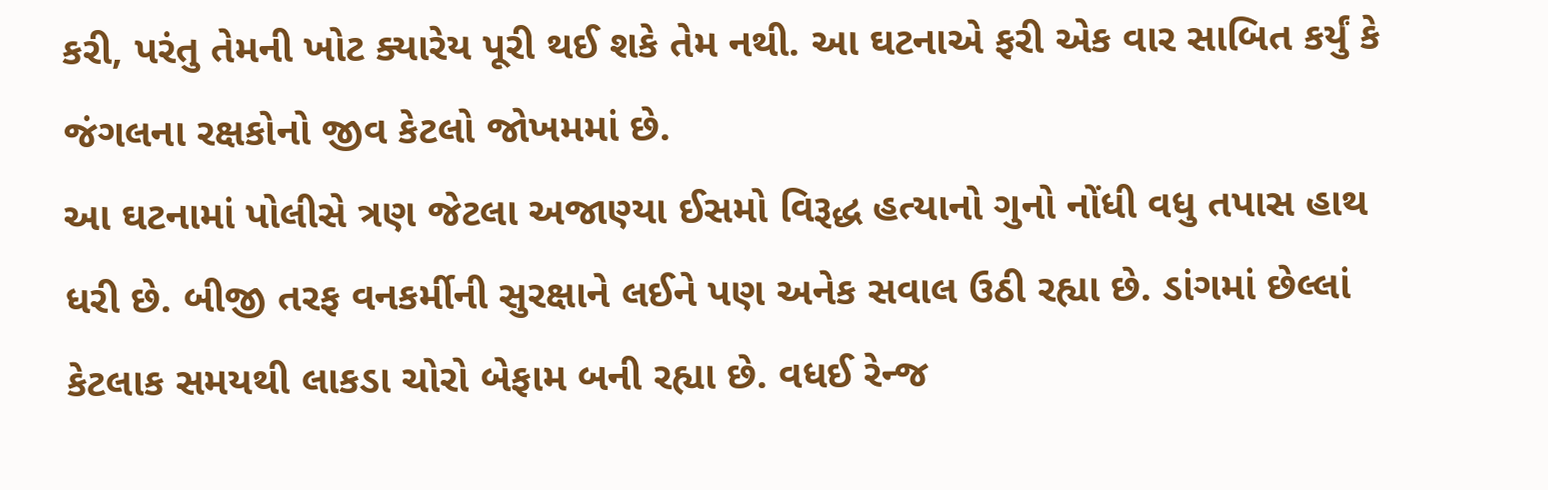કરી, પરંતુ તેમની ખોટ ક્યારેય પૂરી થઈ શકે તેમ નથી. આ ઘટનાએ ફરી એક વાર સાબિત કર્યું કે જંગલના રક્ષકોનો જીવ કેટલો જોખમમાં છે.
આ ઘટનામાં પોલીસે ત્રણ જેટલા અજાણ્યા ઈસમો વિરૂદ્ધ હત્યાનો ગુનો નોંધી વધુ તપાસ હાથ ધરી છે. બીજી તરફ વનકર્મીની સુરક્ષાને લઈને પણ અનેક સવાલ ઉઠી રહ્યા છે. ડાંગમાં છેલ્લાં કેટલાક સમયથી લાકડા ચોરો બેફામ બની રહ્યા છે. વધઈ રેન્જ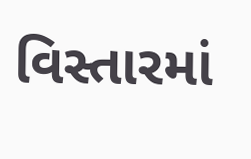વિસ્તારમાં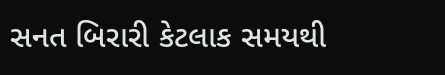સનત બિરારી કેટલાક સમયથી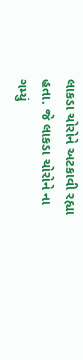લાકડા ચોરોને અટકાવી રહ્યા હતા. જે લાકડા ચોરોને ના ગમ્યું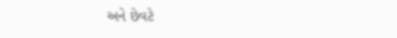અને છેવટે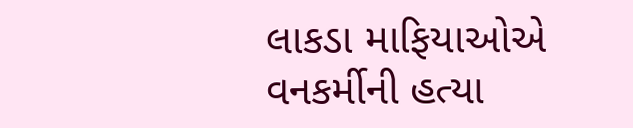લાકડા માફિયાઓએ વનકર્મીની હત્યા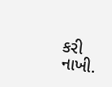કરી નાખી.